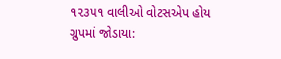૧૨૩૫૧ વાલીઓ વોટસએપ હોય ગ્રુપમાં જોડાયા: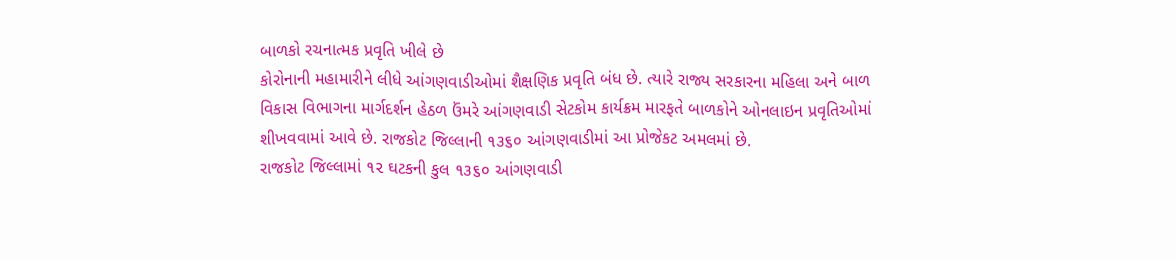બાળકો રચનાત્મક પ્રવૃતિ ખીલે છે
કોરોનાની મહામારીને લીધે આંગણવાડીઓમાં શૈક્ષણિક પ્રવૃતિ બંધ છે. ત્યારે રાજ્ય સરકારના મહિલા અને બાળ વિકાસ વિભાગના માર્ગદર્શન હેઠળ ઉંમરે આંગણવાડી સેટકોમ કાર્યક્રમ મારફતે બાળકોને ઓનલાઇન પ્રવૃતિઓમાં શીખવવામાં આવે છે. રાજકોટ જિલ્લાની ૧૩૬૦ આંગણવાડીમાં આ પ્રોજેકટ અમલમાં છે.
રાજકોટ જિલ્લામાં ૧૨ ઘટકની કુલ ૧૩૬૦ આંગણવાડી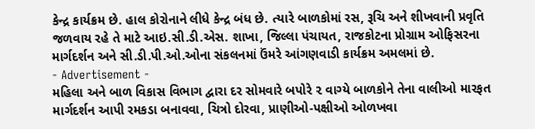કેન્દ્ર કાર્યક્રમ છે. હાલ કોરોનાને લીધે કેન્દ્ર બંધ છે. ત્યારે બાળકોમાં રસ, રૂચિ અને શીખવાની પ્રવૃતિ જળવાય રહે તે માટે આઇ.સી.ડી.એસ. શાખા, જિલ્લા પંચાયત, રાજકોટના પ્રોગ્રામ ઓફિસરના માર્ગદર્શન અને સી.ડી.પી.ઓ.ઓના સંકલનમાં ઉંમરે આંગણવાડી કાર્યક્રમ અમલમાં છે.
- Advertisement -
મહિલા અને બાળ વિકાસ વિભાગ દ્વારા દર સોમવારે બપોરે ૨ વાગ્યે બાળકોને તેના વાલીઓ મારફત માર્ગદર્શન આપી રમકડા બનાવવા, ચિત્રો દોરવા, પ્રાણીઓ-પક્ષીઓ ઓળખવા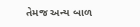તેમજ અન્ય બાળ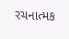રચનાત્મક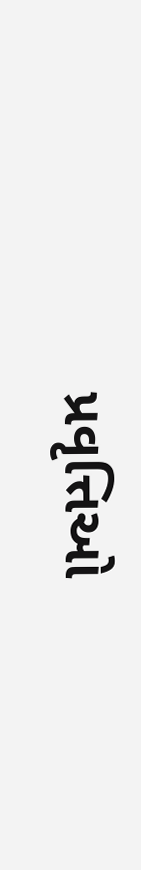પ્રવૃત્તિઓ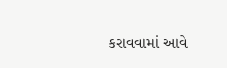કરાવવામાં આવે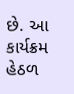છે. આ કાર્યક્રમ હેઠળ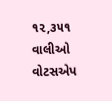૧૨,૩૫૧ વાલીઓ વોટસએપ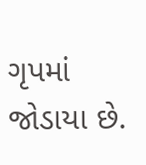ગૃપમાં જોડાયા છે.